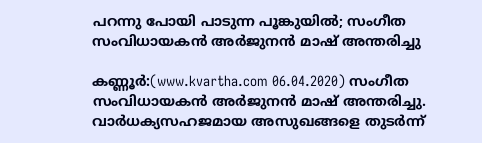പറന്നു പോയി പാടുന്ന പൂങ്കുയില്‍; സംഗീത സംവിധായകന്‍ അര്‍ജുനന്‍ മാഷ് അന്തരിച്ചു

കണ്ണൂര്‍:(www.kvartha.com 06.04.2020) സംഗീത സംവിധായകന്‍ അര്‍ജുനന്‍ മാഷ് അന്തരിച്ചു. വാര്‍ധക്യസഹജമായ അസുഖങ്ങളെ തുടര്‍ന്ന്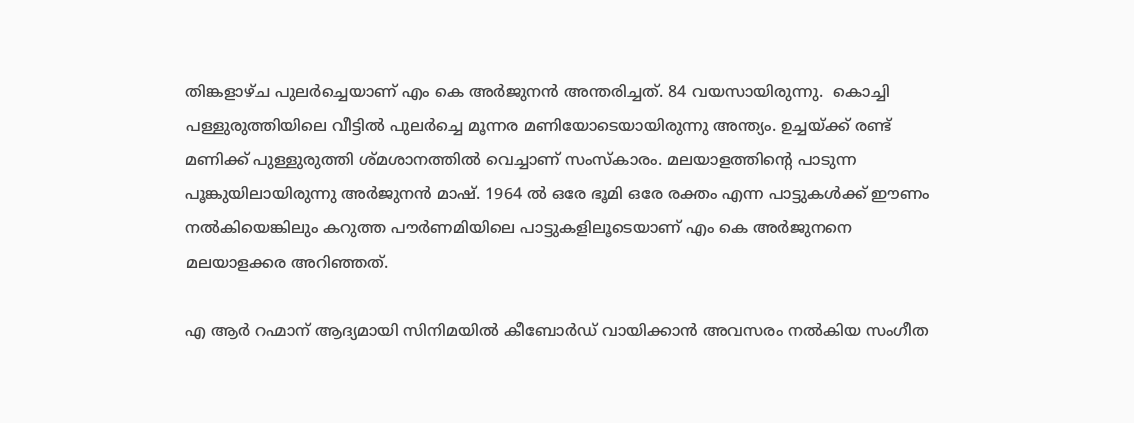തിങ്കളാഴ്ച പുലര്‍ച്ചെയാണ് എം കെ അര്‍ജുനന്‍ അന്തരിച്ചത്. 84 വയസായിരുന്നു.  കൊച്ചി പള്ളുരുത്തിയിലെ വീട്ടില്‍ പുലര്‍ച്ചെ മൂന്നര മണിയോടെയായിരുന്നു അന്ത്യം. ഉച്ചയ്ക്ക് രണ്ട് മണിക്ക് പുള്ളുരുത്തി ശ്മശാനത്തില്‍ വെച്ചാണ് സംസ്‌കാരം. മലയാളത്തിന്റെ പാടുന്ന പൂങ്കുയിലായിരുന്നു അര്‍ജുനന്‍ മാഷ്. 1964 ല്‍ ഒരേ ഭൂമി ഒരേ രക്തം എന്ന പാട്ടുകള്‍ക്ക് ഈണം നല്‍കിയെങ്കിലും കറുത്ത പൗര്‍ണമിയിലെ പാട്ടുകളിലൂടെയാണ് എം കെ അര്‍ജുനനെ മലയാളക്കര അറിഞ്ഞത്.

എ ആര്‍ റഹ്മാന് ആദ്യമായി സിനിമയില്‍ കീബോര്‍ഡ് വായിക്കാന്‍ അവസരം നല്‍കിയ സംഗീത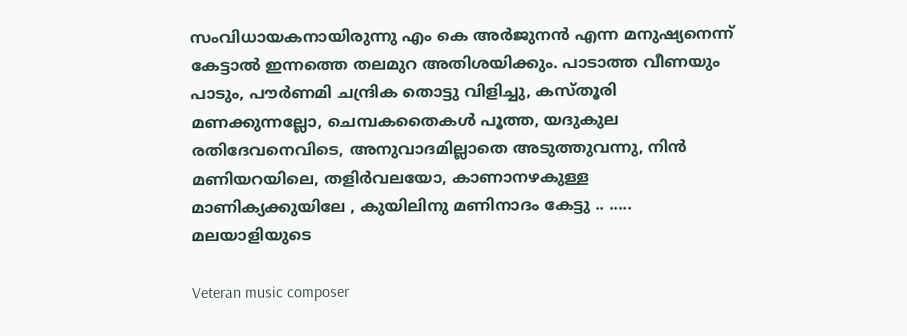സംവിധായകനായിരുന്നു എം കെ അര്‍ജുനന്‍ എന്ന മനുഷ്യനെന്ന് കേട്ടാല്‍ ഇന്നത്തെ തലമുറ അതിശയിക്കും. പാടാത്ത വീണയും പാടും, പൗര്‍ണമി ചന്ദ്രിക തൊട്ടു വിളിച്ചു, കസ്തൂരി മണക്കുന്നല്ലോ, ചെമ്പകതൈകള്‍ പൂത്ത, യദുകുല രതിദേവനെവിടെ, അനുവാദമില്ലാതെ അടുത്തുവന്നു, നിന്‍ മണിയറയിലെ, തളിര്‍വലയോ, കാണാനഴകുള്ള മാണിക്യക്കുയിലേ , കുയിലിനു മണിനാദം കേട്ടു .. ..... മലയാളിയുടെ

Veteran music composer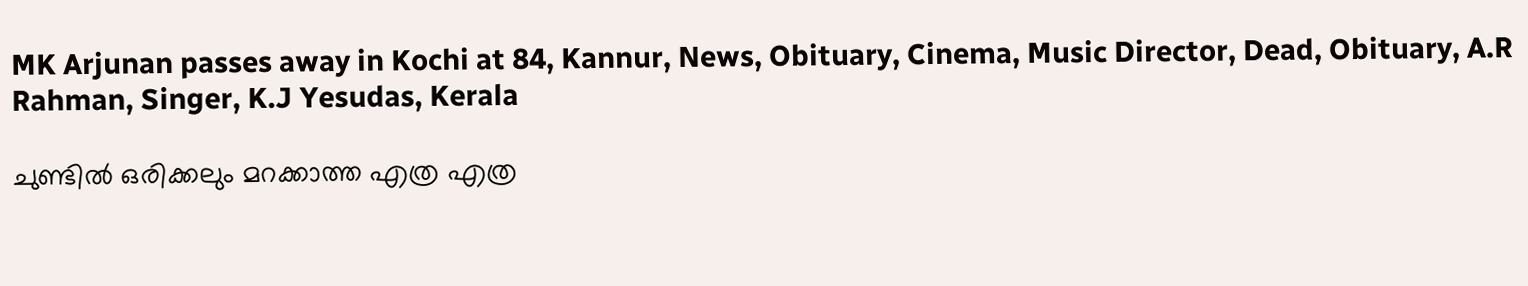MK Arjunan passes away in Kochi at 84, Kannur, News, Obituary, Cinema, Music Director, Dead, Obituary, A.R Rahman, Singer, K.J Yesudas, Kerala

ചുണ്ടില്‍ ഒരിക്കലും മറക്കാത്ത എത്ര എത്ര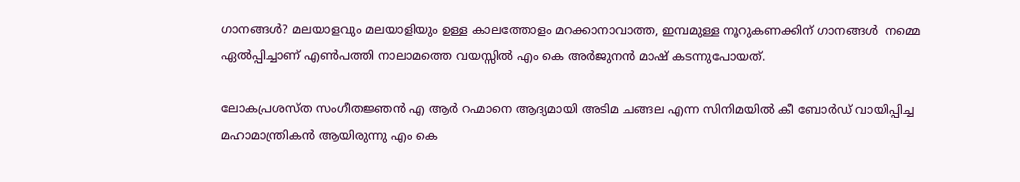ഗാനങ്ങള്‍? മലയാളവും മലയാളിയും ഉള്ള കാലത്തോളം മറക്കാനാവാത്ത, ഇമ്പമുള്ള നൂറുകണക്കിന് ഗാനങ്ങള്‍  നമ്മെ ഏല്‍പ്പിച്ചാണ് എണ്‍പത്തി നാലാമത്തെ വയസ്സില്‍ എം കെ അര്‍ജുനന്‍ മാഷ് കടന്നുപോയത്.

ലോകപ്രശസ്ത സംഗീതജ്ഞന്‍ എ ആര്‍ റഹ്മാനെ ആദ്യമായി അടിമ ചങ്ങല എന്ന സിനിമയില്‍ കീ ബോര്‍ഡ് വായിപ്പിച്ച മഹാമാന്ത്രികന്‍ ആയിരുന്നു എം കെ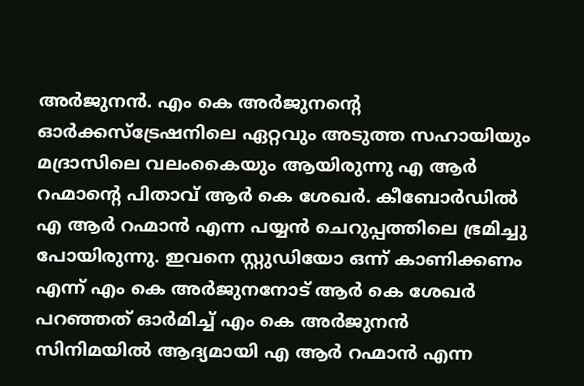അര്‍ജുനന്‍. എം കെ അര്‍ജുനന്റെ ഓര്‍ക്കസ്‌ട്രേഷനിലെ ഏറ്റവും അടുത്ത സഹായിയും മദ്രാസിലെ വലംകൈയും ആയിരുന്നു എ ആര്‍ റഹ്മാന്റെ പിതാവ് ആര്‍ കെ ശേഖര്‍. കീബോര്‍ഡില്‍ എ ആര്‍ റഹ്മാന്‍ എന്ന പയ്യന്‍ ചെറുപ്പത്തിലെ ഭ്രമിച്ചു പോയിരുന്നു. ഇവനെ സ്റ്റുഡിയോ ഒന്ന് കാണിക്കണം എന്ന് എം കെ അര്‍ജുനനോട് ആര്‍ കെ ശേഖര്‍ പറഞ്ഞത് ഓര്‍മിച്ച് എം കെ അര്‍ജുനന്‍ സിനിമയില്‍ ആദ്യമായി എ ആര്‍ റഹ്മാന്‍ എന്ന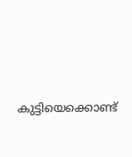കുട്ടിയെക്കൊണ്ട്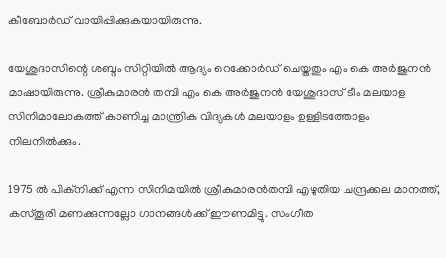കീബോര്‍ഡ് വായിപ്പിക്കുകയായിരുന്നു.

യേശുദാസിന്റെ ശബ്ദം സിറ്റിയില്‍ ആദ്യം റെക്കോര്‍ഡ് ചെയ്തതും എം കെ അര്‍ജുനന്‍ മാഷായിരുന്നു. ശ്രീകുമാരന്‍ തമ്പി എം കെ അര്‍ജുനന്‍ യേശുദാസ് ടീം മലയാള സിനിമാലോകത്ത് കാണിച്ച മാന്ത്രിക വിദ്യകള്‍ മലയാളം ഉള്ളിടത്തോളം നിലനില്‍ക്കും.

1975 ല്‍ പിക്നിക്ക് എന്ന സിനിമയില്‍ ശ്രീകുമാരന്‍തമ്പി എഴുതിയ ചന്ദ്രക്കല മാനത്ത്, കസ്തൂരി മണക്കുന്നല്ലോ ഗാനങ്ങള്‍ക്ക് ഈണമിട്ടു. സംഗീത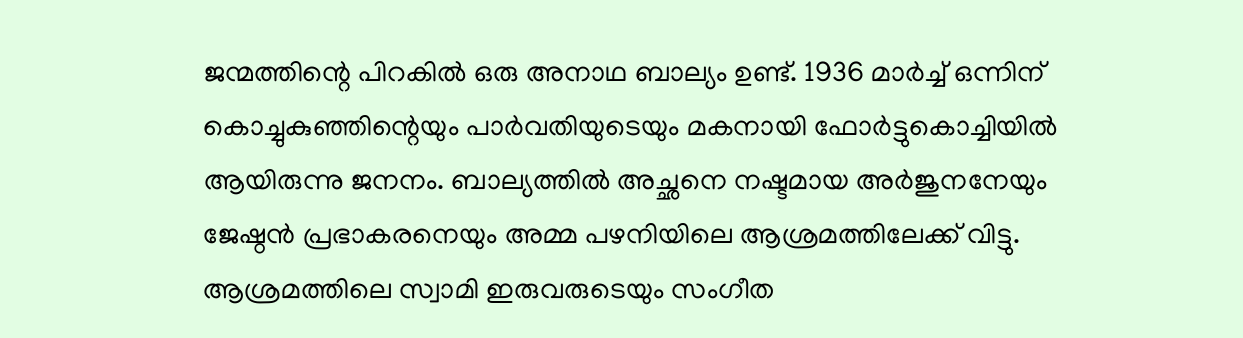ജന്മത്തിന്റെ പിറകില്‍ ഒരു അനാഥ ബാല്യം ഉണ്ട്. 1936 മാര്‍ച്ച് ഒന്നിന് കൊച്ചുകുഞ്ഞിന്റെയും പാര്‍വതിയുടെയും മകനായി ഫോര്‍ട്ടുകൊച്ചിയില്‍ ആയിരുന്നു ജനനം. ബാല്യത്തില്‍ അച്ഛനെ നഷ്ടമായ അര്‍ജുനനേയും ജേഷ്ഠന്‍ പ്രഭാകരനെയും അമ്മ പഴനിയിലെ ആശ്രമത്തിലേക്ക് വിട്ടു. ആശ്രമത്തിലെ സ്വാമി ഇരുവരുടെയും സംഗീത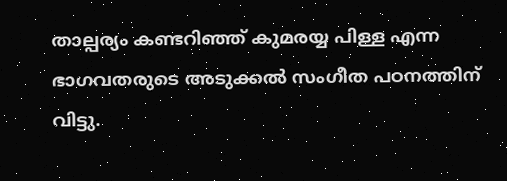താല്പര്യം കണ്ടറിഞ്ഞ് കുമരയ്യ പിള്ള എന്ന ഭാഗവതരുടെ അടുക്കല്‍ സംഗീത പഠനത്തിന് വിട്ടു.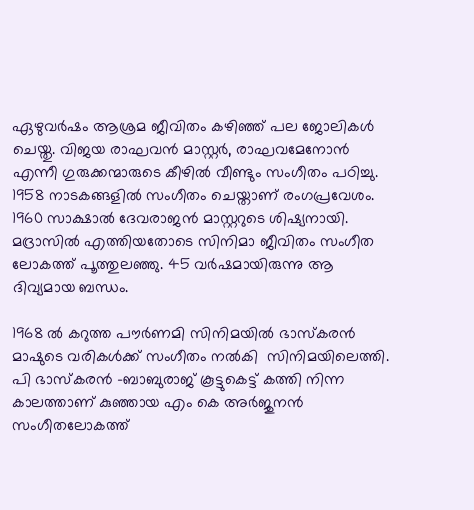ഏഴുവര്‍ഷം ആശ്രമ ജീവിതം കഴിഞ്ഞ് പല ജോലികള്‍ ചെയ്തു. വിജയ രാഘവന്‍ മാസ്റ്റര്‍, രാഘവമേനോന്‍ എന്നീ ഗുരുക്കന്മാരുടെ കീഴില്‍ വീണ്ടും സംഗീതം പഠിച്ചു. 1958 നാടകങ്ങളില്‍ സംഗീതം ചെയ്താണ് രംഗപ്രവേശം. 1960 സാക്ഷാല്‍ ദേവരാജന്‍ മാസ്റ്ററുടെ ശിഷ്യനായി. മദ്രാസില്‍ എത്തിയതോടെ സിനിമാ ജീവിതം സംഗീത ലോകത്ത് പൂത്തുലഞ്ഞു. 45 വര്‍ഷമായിരുന്നു ആ ദിവ്യമായ ബന്ധം.

1968 ല്‍ കറുത്ത പൗര്‍ണമി സിനിമയില്‍ ഭാസ്‌കരന്‍ മാഷുടെ വരികള്‍ക്ക് സംഗീതം നല്‍കി  സിനിമയിലെത്തി. പി ഭാസ്‌കരന്‍ -ബാബുരാജ് കൂട്ടുകെട്ട് കത്തി നിന്ന കാലത്താണ് കുഞ്ഞായ എം കെ അര്‍ജുനന്‍ സംഗീതലോകത്ത്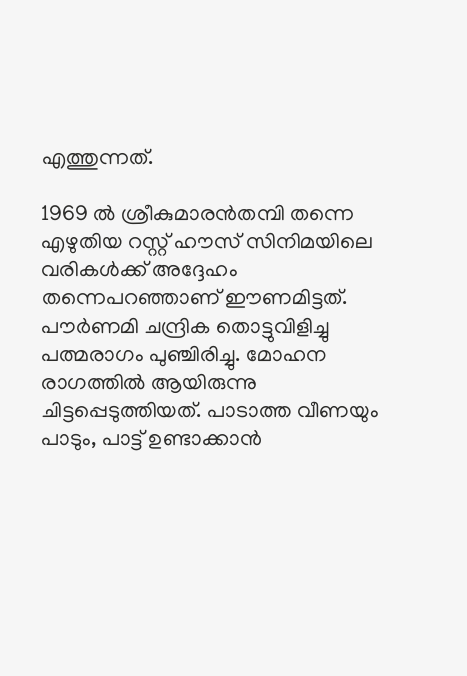എത്തുന്നത്.

1969 ല്‍ ശ്രീകുമാരന്‍തമ്പി തന്നെ എഴുതിയ റസ്റ്റ് ഹൗസ് സിനിമയിലെ വരികള്‍ക്ക് അദ്ദേഹം തന്നെപറഞ്ഞാണ് ഈണമിട്ടത്. പൗര്‍ണമി ചന്ദ്രിക തൊട്ടുവിളിച്ചു പത്മരാഗം പുഞ്ചിരിച്ചു. മോഹന രാഗത്തില്‍ ആയിരുന്നു ചിട്ടപ്പെടുത്തിയത്. പാടാത്ത വീണയും പാടും, പാട്ട് ഉണ്ടാക്കാന്‍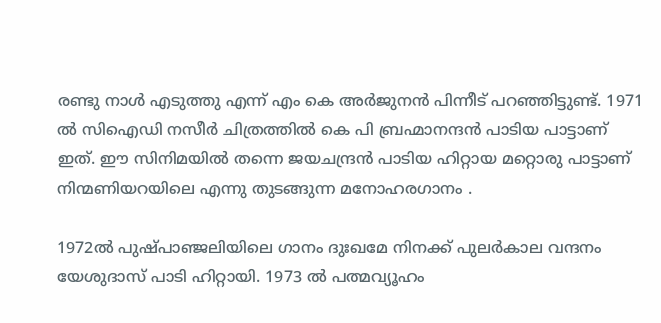രണ്ടു നാള്‍ എടുത്തു എന്ന് എം കെ അര്‍ജുനന്‍ പിന്നീട് പറഞ്ഞിട്ടുണ്ട്. 1971 ല്‍ സിഐഡി നസീര്‍ ചിത്രത്തില്‍ കെ പി ബ്രഹ്മാനന്ദന്‍ പാടിയ പാട്ടാണ് ഇത്. ഈ സിനിമയില്‍ തന്നെ ജയചന്ദ്രന്‍ പാടിയ ഹിറ്റായ മറ്റൊരു പാട്ടാണ് നിന്മണിയറയിലെ എന്നു തുടങ്ങുന്ന മനോഹരഗാനം .

1972ല്‍ പുഷ്പാഞ്ജലിയിലെ ഗാനം ദുഃഖമേ നിനക്ക് പുലര്‍കാല വന്ദനം യേശുദാസ് പാടി ഹിറ്റായി. 1973 ല്‍ പത്മവ്യൂഹം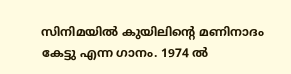സിനിമയില്‍ കുയിലിന്റെ മണിനാദം കേട്ടു എന്ന ഗാനം. 1974 ല്‍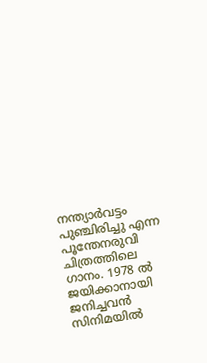നന്ത്യാര്‍വട്ടം പുഞ്ചിരിച്ചു എന്ന പൂന്തേനരുവി ചിത്രത്തിലെ ഗാനം. 1978 ല്‍ ജയിക്കാനായി ജനിച്ചവന്‍ സിനിമയില്‍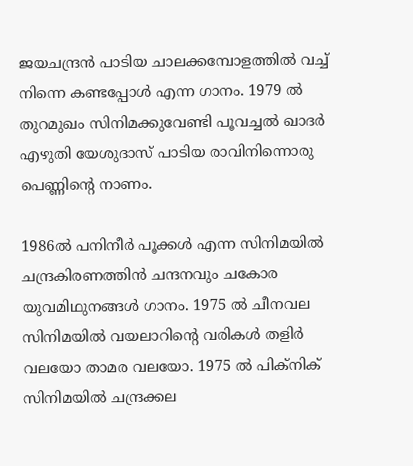ജയചന്ദ്രന്‍ പാടിയ ചാലക്കമ്പോളത്തില്‍ വച്ച് നിന്നെ കണ്ടപ്പോള്‍ എന്ന ഗാനം. 1979 ല്‍ തുറമുഖം സിനിമക്കുവേണ്ടി പൂവച്ചല്‍ ഖാദര്‍ എഴുതി യേശുദാസ് പാടിയ രാവിനിന്നൊരു പെണ്ണിന്റെ നാണം.

1986ല്‍ പനിനീര്‍ പൂക്കള്‍ എന്ന സിനിമയില്‍ ചന്ദ്രകിരണത്തിന്‍ ചന്ദനവും ചകോര യുവമിഥുനങ്ങള്‍ ഗാനം. 1975 ല്‍ ചീനവല സിനിമയില്‍ വയലാറിന്റെ വരികള്‍ തളിര്‍ വലയോ താമര വലയോ. 1975 ല്‍ പിക്‌നിക് സിനിമയില്‍ ചന്ദ്രക്കല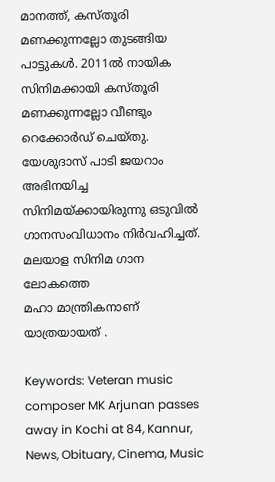മാനത്ത്, കസ്തൂരി മണക്കുന്നല്ലോ തുടങ്ങിയ പാട്ടുകള്‍. 2011ല്‍ നായിക സിനിമക്കായി കസ്തൂരി മണക്കുന്നല്ലോ വീണ്ടും റെക്കോര്‍ഡ് ചെയ്തു. യേശുദാസ് പാടി ജയറാം അഭിനയിച്ച സിനിമയ്ക്കായിരുന്നു ഒടുവില്‍ ഗാനസംവിധാനം നിര്‍വഹിച്ചത്. മലയാള സിനിമ ഗാന ലോകത്തെ
മഹാ മാന്ത്രികനാണ് യാത്രയായത് .

Keywords: Veteran music composer MK Arjunan passes away in Kochi at 84, Kannur, News, Obituary, Cinema, Music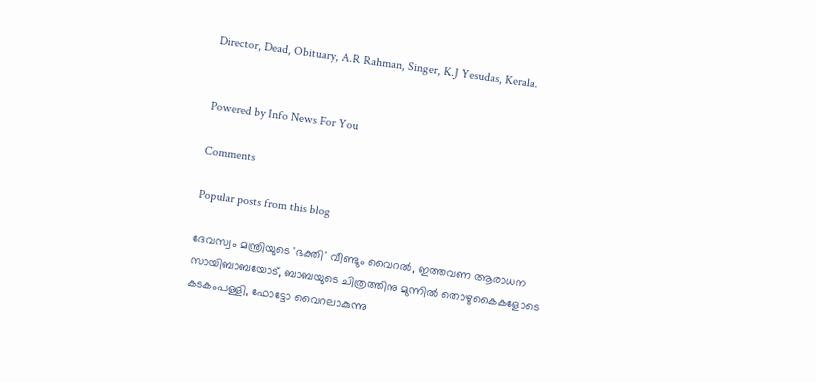Director, Dead, Obituary, A.R Rahman, Singer, K.J Yesudas, Kerala.


Powered by Info News For You

Comments

Popular posts from this blog

ദേവസ്വം മന്ത്രിയുടെ 'ഭക്തി' വീണ്ടും വൈറല്‍, ഇത്തവണ ആരാധന സായിബാബയോട്, ബാബയുടെ ചിത്രത്തിനു മുന്നില്‍ തൊഴുകൈകളോടെ കടകംപള്ളി, ഫോട്ടോ വൈറലാകുന്നു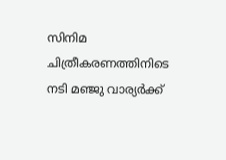സിനിമ ചിത്രീകരണത്തിനിടെ നടി മഞ്ജു വാര്യര്‍ക്ക്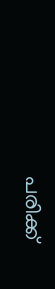പരിക്ക്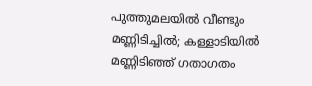പുത്തുമലയില്‍ വീണ്ടും മണ്ണിടിച്ചില്‍; കള്ളാടിയില്‍ മണ്ണിടിഞ്ഞ് ഗതാഗതം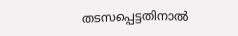തടസപ്പെട്ടതിനാല്‍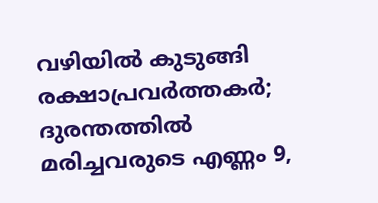വഴിയില്‍ കുടുങ്ങി രക്ഷാപ്രവര്‍ത്തകര്‍; ദുരന്തത്തില്‍ മരിച്ചവരുടെ എണ്ണം 9,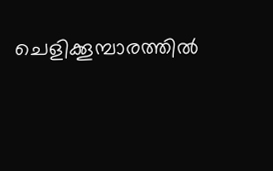ചെളിക്കൂമ്പാരത്തില്‍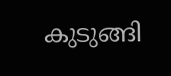കുടുങ്ങി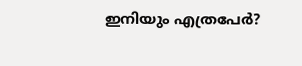ഇനിയും എത്രപേര്‍?